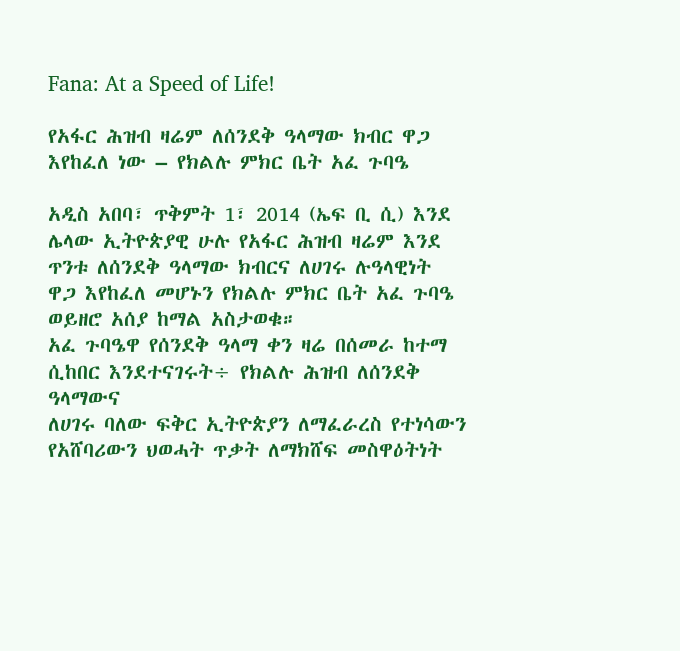Fana: At a Speed of Life!

የአፋር ሕዝብ ዛሬም ለሰንደቅ ዓላማው ክብር ዋጋ እየከፈለ ነው – የክልሉ ምክር ቤት አፈ ጉባዔ

አዲስ አበባ፣ ጥቅምት 1፣ 2014 (ኤፍ ቢ ሲ) እንደ ሌላው ኢትዮጵያዊ ሁሉ የአፋር ሕዝብ ዛሬም እንደ ጥንቱ ለሰንደቅ ዓላማው ክብርና ለሀገሩ ሉዓላዊነት ዋጋ እየከፈለ መሆኑን የክልሉ ምክር ቤት አፈ ጉባዔ ወይዘሮ አሰያ ከማል አስታወቁ።
አፈ ጉባዔዋ የሰንደቅ ዓላማ ቀን ዛሬ በሰመራ ከተማ ሲከበር እንደተናገሩት÷ የክልሉ ሕዝብ ለሰንደቅ ዓላማውና
ለሀገሩ ባለው ፍቅር ኢትዮጵያን ለማፈራረስ የተነሳውን የአሸባሪውን ህወሓት ጥቃት ለማክሸፍ መስዋዕትነት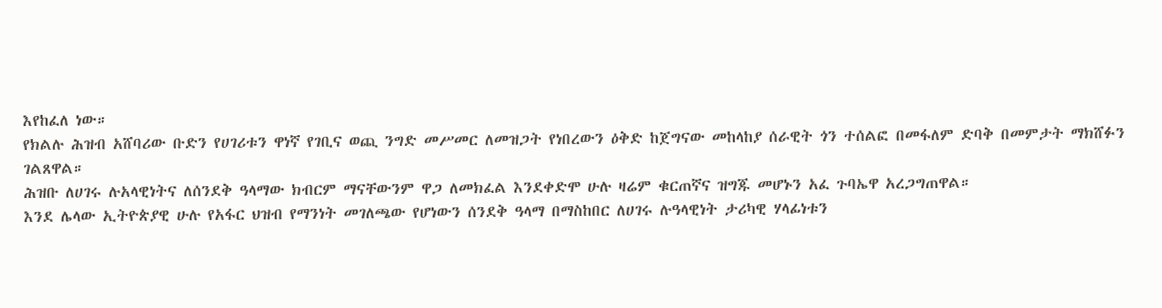እየከፈለ ነው።
የክልሉ ሕዝብ አሸባሪው ቡድን የሀገሪቱን ዋነኛ የገቢና ወጪ ንግድ መሥመር ለመዝጋት የነበረውን ዕቅድ ከጀግናው መከላከያ ሰራዊት ጎን ተሰልፎ በመፋለም ድባቅ በመምታት ማክሸፉን ገልጸዋል።
ሕዝቡ ለሀገሩ ሉአላዊነትና ለሰንደቅ ዓላማው ክብርም ማናቸውንም ዋጋ ለመክፈል እንደቀድሞ ሁሉ ዛሬም ቁርጠኛና ዝግጁ መሆኑን አፈ ጉባኤዋ አረጋግጠዋል።
እንደ ሌላው ኢትዮጵያዊ ሁሉ የአፋር ህዝብ የማንነት መገለጫው የሆነውን ሰንደቅ ዓላማ በማስከበር ለሀገሩ ሉዓላዊነት ታሪካዊ ሃላፊነቱን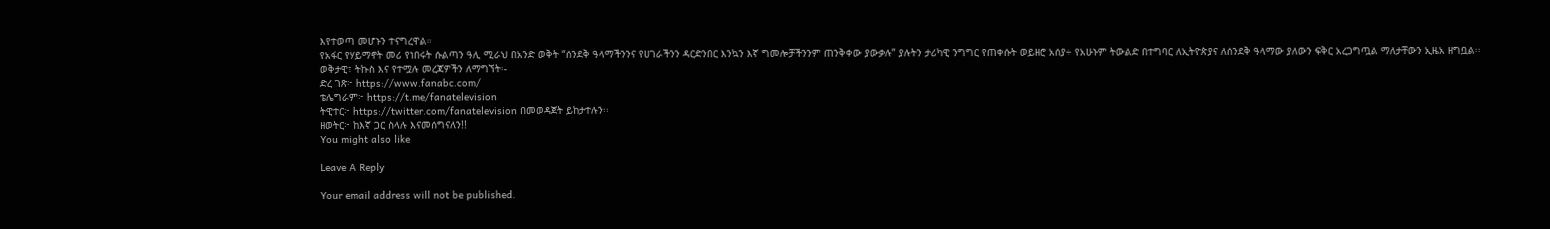እየተወጣ መሆኑን ተናግረዋል።
የአፋር የሃይማኖት መሪ የነበሩት ሱልጣን ዓሊ ሚራህ በአንድ ወቅት “ሰንደቅ ዓላማችንንና የሀገራችንን ዳርድንበር እንኳን እኛ ግመሎቻችንንም ጠንቅቀው ያውቃሉ” ያሉትን ታሪካዊ ንግግር የጠቀሱት ወይዘሮ አሰያ÷ የአሁኑም ትውልድ በተግባር ለኢትዮጵያና ለሰንደቅ ዓላማው ያለውን ፍቅር አረጋግጧል ማለታቸውን ኢዜአ ዘግቧል፡፡
ወቅታዊ፣ ትኩስ እና የተሟሉ መረጃዎችን ለማግኘት፡-
ድረ ገጽ፦ https://www.fanabc.com/
ቴሌግራም፦ https://t.me/fanatelevision
ትዊተር፦ https://twitter.com/fanatelevision በመወዳጀት ይከታተሉን፡፡
ዘወትር፦ ከእኛ ጋር ስላሉ እናመሰግናለን!!
You might also like

Leave A Reply

Your email address will not be published.